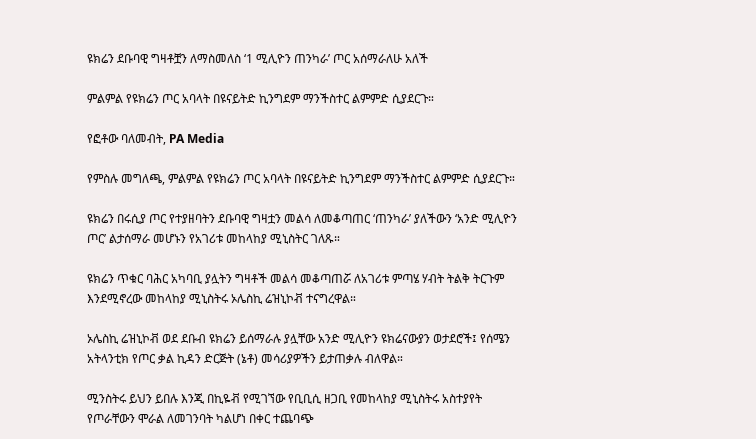ዩክሬን ደቡባዊ ግዛቶቿን ለማስመለስ ‘1 ሚሊዮን ጠንካራ’ ጦር አሰማራለሁ አለች

ምልምል የዩክሬን ጦር አባላት በዩናይትድ ኪንግደም ማንችስተር ልምምድ ሲያደርጉ።

የፎቶው ባለመብት, PA Media

የምስሉ መግለጫ, ምልምል የዩክሬን ጦር አባላት በዩናይትድ ኪንግደም ማንችስተር ልምምድ ሲያደርጉ።

ዩክሬን በሩሲያ ጦር የተያዘባትን ደቡባዊ ግዛቷን መልሳ ለመቆጣጠር ‘ጠንካራ’ ያለችውን ‘አንድ ሚሊዮን ጦር’ ልታሰማራ መሆኑን የአገሪቱ መከላከያ ሚኒስትር ገለጹ።

ዩክሬን ጥቁር ባሕር አካባቢ ያሏትን ግዛቶች መልሳ መቆጣጠሯ ለአገሪቱ ምጣሄ ሃብት ትልቅ ትርጉም እንደሚኖረው መከላከያ ሚኒስትሩ ኦሌስኪ ሬዝኒኮቭ ተናግረዋል።

ኦሌስኪ ሬዝኒኮቭ ወደ ደቡብ ዩክሬን ይሰማራሉ ያሏቸው አንድ ሚሊዮን ዩክሬናውያን ወታደሮች፤ የሰሜን አትላንቲክ የጦር ቃል ኪዳን ድርጅት (ኔቶ) መሳሪያዎችን ይታጠቃሉ ብለዋል።

ሚንስትሩ ይህን ይበሉ እንጂ በኪዬቭ የሚገኘው የቢቢሲ ዘጋቢ የመከላከያ ሚኒስትሩ አስተያየት የጦራቸውን ሞራል ለመገንባት ካልሆነ በቀር ተጨባጭ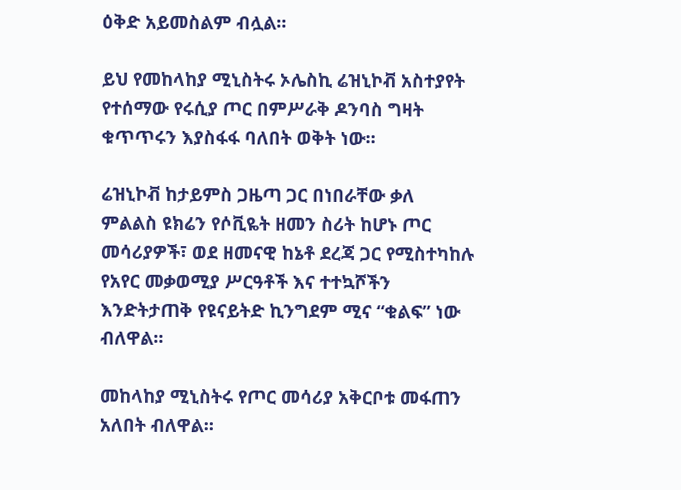ዕቅድ አይመስልም ብሏል።

ይህ የመከላከያ ሚኒስትሩ ኦሌስኪ ሬዝኒኮቭ አስተያየት የተሰማው የሩሲያ ጦር በምሥራቅ ዶንባስ ግዛት ቁጥጥሩን እያስፋፋ ባለበት ወቅት ነው።

ሬዝኒኮቭ ከታይምስ ጋዜጣ ጋር በነበራቸው ቃለ ምልልስ ዩክሬን የሶቪዬት ዘመን ስሪት ከሆኑ ጦር መሳሪያዎች፣ ወደ ዘመናዊ ከኔቶ ደረጃ ጋር የሚስተካከሉ የአየር መቃወሚያ ሥርዓቶች እና ተተኳሾችን እንድትታጠቅ የዩናይትድ ኪንግደም ሚና “ቁልፍ” ነው ብለዋል።

መከላከያ ሚኒስትሩ የጦር መሳሪያ አቅርቦቱ መፋጠን አለበት ብለዋል።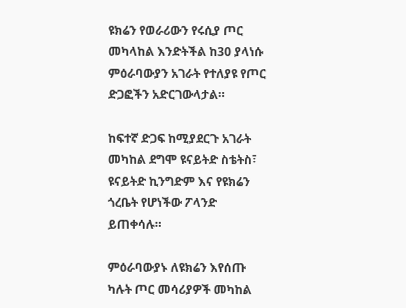ዩክሬን የወራሪውን የሩሲያ ጦር መካላከል እንድትችል ከ30 ያላነሱ ምዕራባውያን አገራት የተለያዩ የጦር ድጋፎችን አድርገውላታል።

ከፍተኛ ድጋፍ ከሚያደርጉ አገራት መካከል ደግሞ ዩናይትድ ስቴትስ፣ ዩናይትድ ኪንግድም እና የዩክሬን ጎረቤት የሆነችው ፖላንድ ይጠቀሳሉ።

ምዕራባውያኑ ለዩክሬን እየሰጡ ካሉት ጦር መሳሪያዎች መካከል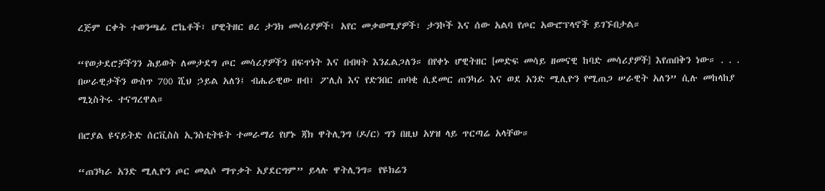ረጅም ርቀት ተወንጫፊ ሮኬቶች፣ ሆዊትዘር ፀረ ታንክ መሳሪያዎች፣ አየር መቃወሚያዎች፣ ታንኮች እና ሰው አልባ የጦር አውሮፕላኖች ይገኙበታል።

“የወታደሮቻችንን ሕይወት ለመታደግ ጦር መሳሪያዎችን በፍጥነት እና በብዛት እንፈልጋለን። በየቀኑ ሆዊትዘር [መድፍ መሳይ ዘመናዊ ከባድ መሳሪያዎች] እየጠበቅን ነው። . . . በሠራዊታችን ውስጥ 700 ሺህ ኃይል አለን፤ ብሔራዊው ዘብ፣ ፖሊስ እና የድንበር ጠባቂ ሲደመር ጠንካራ እና ወደ አንድ ሚሊዮን የሚጠጋ ሠራዊት አለን” ሲሉ መከላከያ ሚኒስትሩ ተናግረዋል።

በሮያል ዩናይትድ ሰርቪስስ ኢንስቲትዩት ተመራማሪ የሆኑ ጃክ ዋትሊንግ (ዶ/ር) ግን በዚህ አሃዝ ላይ ጥርጣሬ አላቸው።

“ጠንካራ አንድ ሚሊዮን ጦር መልሶ ማጥቃት አያደርግም” ይላሉ ዋትሊንግ። የዩክሬን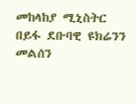መከላከያ ሚኒስትር በይፋ ደቡባዊ ዩክሬንን መልሰን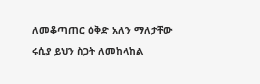ለመቆጣጠር ዕቅድ አለን ማለታቸው ሩሲያ ይህን ስጋት ለመከላከል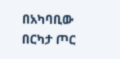በአካባቢው በርካታ ጦር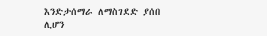እንድታሰማራ ለማስገደድ ያሰበ ሊሆን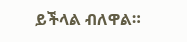ይችላል ብለዋል።